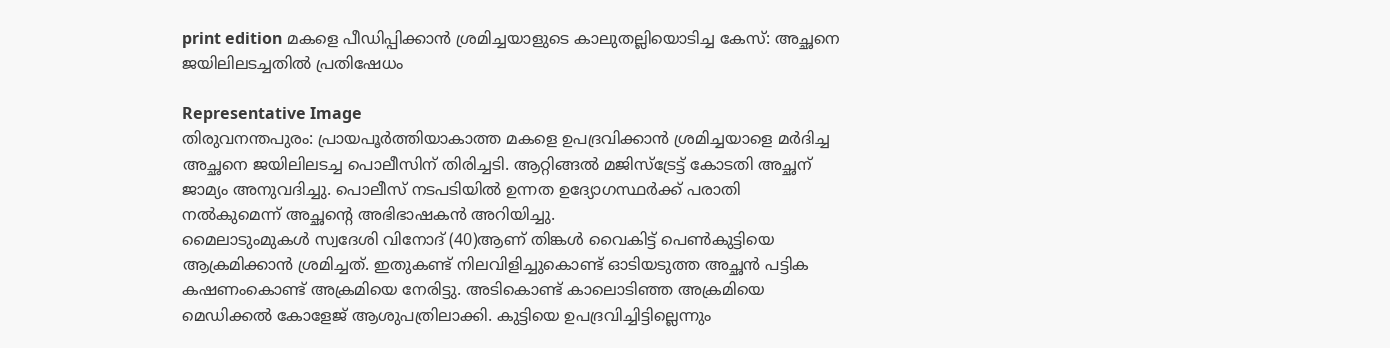print edition മകളെ പീഡിപ്പിക്കാൻ ശ്രമിച്ചയാളുടെ കാലുതല്ലിയൊടിച്ച കേസ്: അച്ഛനെ ജയിലിലടച്ചതിൽ പ്രതിഷേധം

Representative Image
തിരുവനന്തപുരം: പ്രായപൂർത്തിയാകാത്ത മകളെ ഉപദ്രവിക്കാൻ ശ്രമിച്ചയാളെ മർദിച്ച അച്ഛനെ ജയിലിലടച്ച പൊലീസിന് തിരിച്ചടി. ആറ്റിങ്ങൽ മജിസ്ട്രേട്ട് കോടതി അച്ഛന് ജാമ്യം അനുവദിച്ചു. പൊലീസ് നടപടിയിൽ ഉന്നത ഉദ്യോഗസ്ഥർക്ക് പരാതി നൽകുമെന്ന് അച്ഛന്റെ അഭിഭാഷകൻ അറിയിച്ചു.
മൈലാടുംമുകൾ സ്വദേശി വിനോദ് (40)ആണ് തിങ്കൾ വൈകിട്ട് പെൺകുട്ടിയെ ആക്രമിക്കാൻ ശ്രമിച്ചത്. ഇതുകണ്ട് നിലവിളിച്ചുകൊണ്ട് ഓടിയടുത്ത അച്ഛൻ പട്ടിക കഷണംകൊണ്ട് അക്രമിയെ നേരിട്ടു. അടികൊണ്ട് കാലൊടിഞ്ഞ അക്രമിയെ മെഡിക്കൽ കോളേജ് ആശുപത്രിലാക്കി. കുട്ടിയെ ഉപദ്രവിച്ചിട്ടില്ലെന്നും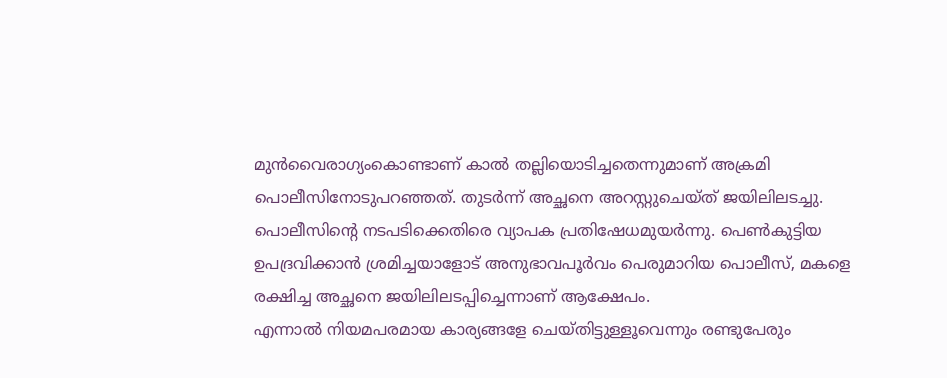മുൻവൈരാഗ്യംകൊണ്ടാണ് കാൽ തല്ലിയൊടിച്ചതെന്നുമാണ് അക്രമി പൊലീസിനോടുപറഞ്ഞത്. തുടർന്ന് അച്ഛനെ അറസ്റ്റുചെയ്ത് ജയിലിലടച്ചു.
പൊലീസിന്റെ നടപടിക്കെതിരെ വ്യാപക പ്രതിഷേധമുയർന്നു. പെൺകുട്ടിയ ഉപദ്രവിക്കാൻ ശ്രമിച്ചയാളോട് അനുഭാവപൂർവം പെരുമാറിയ പൊലീസ്, മകളെ രക്ഷിച്ച അച്ഛനെ ജയിലിലടപ്പിച്ചെന്നാണ് ആക്ഷേപം.
എന്നാൽ നിയമപരമായ കാര്യങ്ങളേ ചെയ്തിട്ടുള്ളൂവെന്നും രണ്ടുപേരും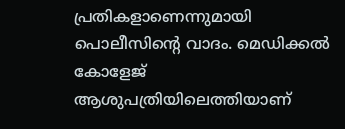പ്രതികളാണെന്നുമായി പൊലീസിന്റെ വാദം. മെഡിക്കൽ കോളേജ് ആശുപത്രിയിലെത്തിയാണ്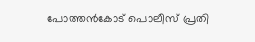പോത്തൻകോട് പൊലീസ് പ്രതി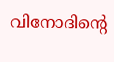വിനോദിന്റെ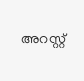അറസ്റ്റ്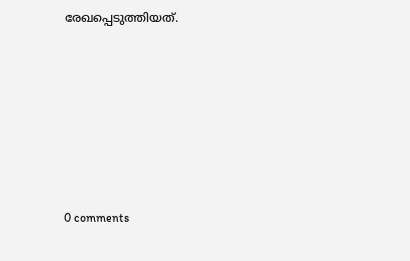രേഖപ്പെടുത്തിയത്.










0 comments